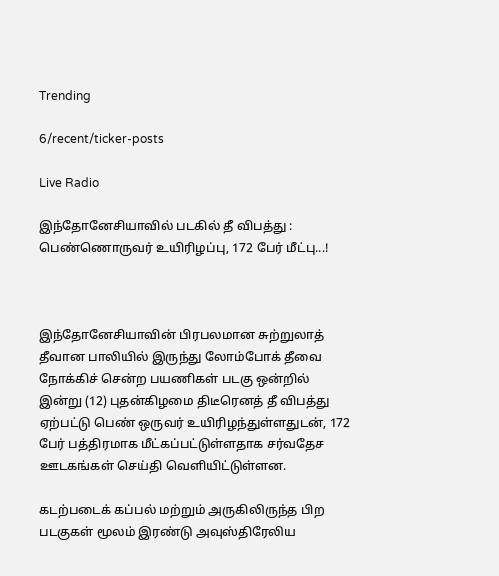Trending

6/recent/ticker-posts

Live Radio

இந்தோனேசியாவில் படகில் தீ விபத்து : பெண்ணொருவர் உயிரிழப்பு, 172 பேர் மீட்பு...!



இந்தோனேசியாவின் பிரபலமான சுற்றுலாத் தீவான பாலியில் இருந்து லோம்போக் தீவை நோக்கிச் சென்ற பயணிகள் படகு ஒன்றில் இன்று (12) புதன்கிழமை திடீரெனத் தீ விபத்து ஏற்பட்டு பெண் ஒருவர் உயிரிழந்துள்ளதுடன், 172 பேர் பத்திரமாக மீட்கப்பட்டுள்ளதாக சர்வதேச ஊடகங்கள் செய்தி வெளியிட்டுள்ளன.

கடற்படைக் கப்பல் மற்றும் அருகிலிருந்த பிற படகுகள் மூலம் இரண்டு அவுஸ்திரேலிய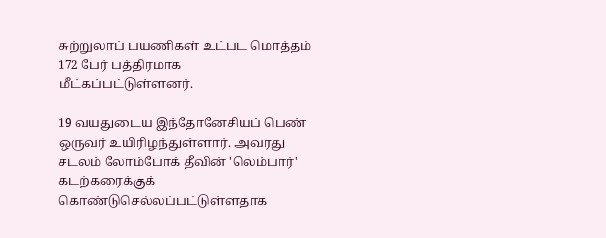சுற்றுலாப் பயணிகள் உட்பட மொத்தம் 172 பேர் பத்திரமாக மீட்கப்பட்டுள்ளனர்.

19 வயதுடைய இந்தோனேசியப் பெண் ஒருவர் உயிரிழந்துள்ளார். அவரது சடலம் லோம்போக் தீவின் 'லெம்பார்' கடற்கரைக்குக் கொண்டுசெல்லப்பட்டுள்ளதாக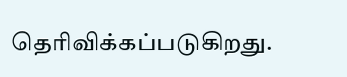தெரிவிக்கப்படுகிறது.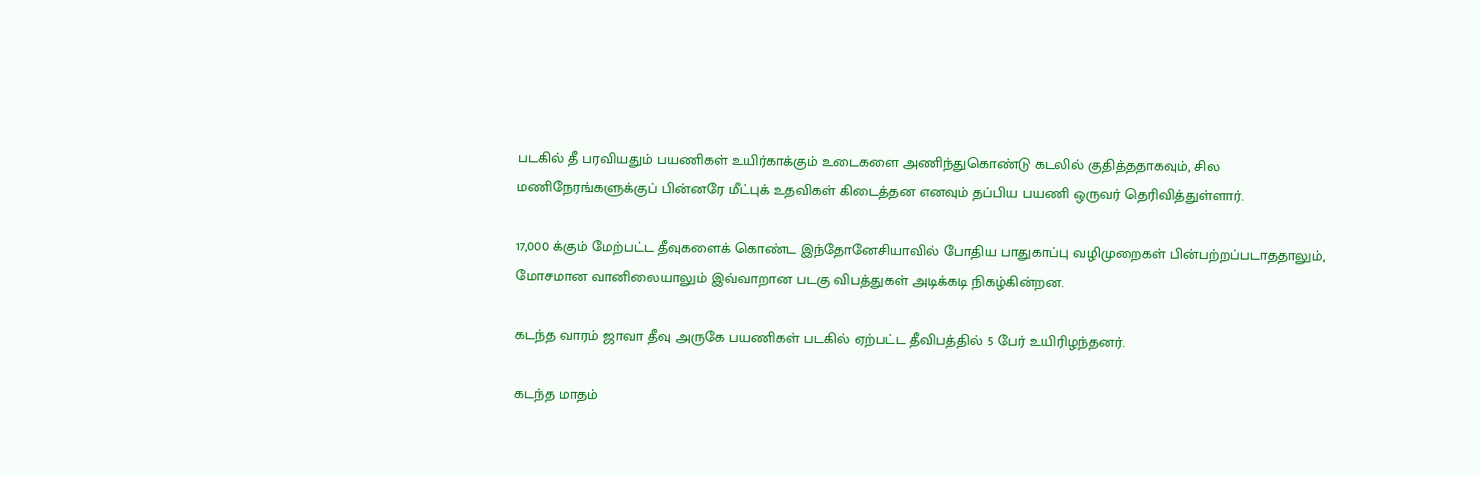படகில் தீ பரவியதும் பயணிகள் உயிர்காக்கும் உடைகளை அணிந்துகொண்டு கடலில் குதித்ததாகவும், சில மணிநேரங்களுக்குப் பின்னரே மீட்புக் உதவிகள் கிடைத்தன எனவும் தப்பிய பயணி ஒருவர் தெரிவித்துள்ளார்.

17,000 க்கும் மேற்பட்ட தீவுகளைக் கொண்ட இந்தோனேசியாவில் போதிய பாதுகாப்பு வழிமுறைகள் பின்பற்றப்படாததாலும், மோசமான வானிலையாலும் இவ்வாறான படகு விபத்துகள் அடிக்கடி நிகழ்கின்றன.

கடந்த வாரம் ஜாவா தீவு அருகே பயணிகள் படகில் ஏற்பட்ட தீவிபத்தில் 5 பேர் உயிரிழந்தனர்.

கடந்த மாதம்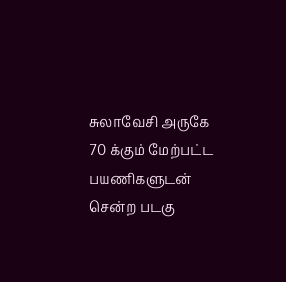சுலாவேசி அருகே 70 க்கும் மேற்பட்ட பயணிகளுடன் சென்ற படகு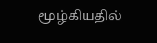மூழ்கியதில்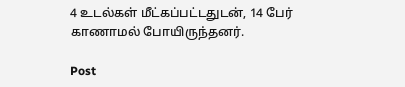4 உடல்கள் மீட்கப்பட்டதுடன், 14 பேர் காணாமல் போயிருந்தனர்.

Post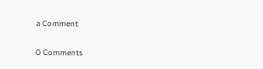a Comment

0 Comments